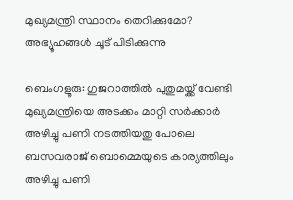മുഖ്യമന്ത്രി സ്ഥാനം തെറിക്കുമോ? അഭ്യൂഹങ്ങൾ ചൂട് പിടിക്കുന്നു

ബെംഗളൂരു: ഗുജറാത്തിൽ പുതുമയ്ക്ക് വേണ്ടി മുഖ്യമന്ത്രിയെ അടക്കം മാറ്റി സർക്കാർ അഴിച്ചു പണി നടത്തിയതു പോലെ ബസവരാജ് ബൊമ്മെയുടെ കാര്യത്തിലും അഴിച്ചു പണി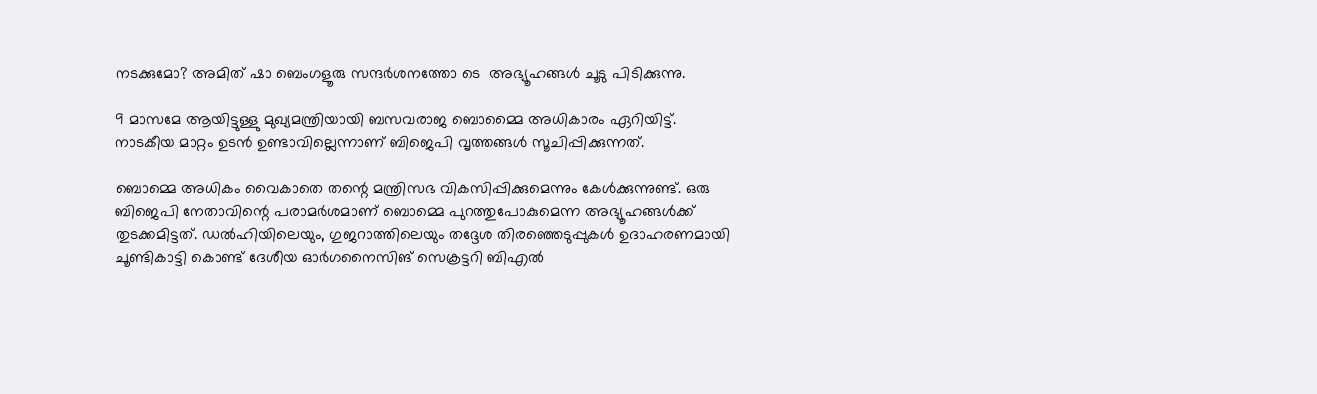നടക്കുമോ? അമിത് ഷാ ബെംഗളൂരു സന്ദർശനത്തോ ടെ  അഭ്യൂഹങ്ങൾ ചൂടു പിടിക്കുന്നു.

9 മാസമേ ആയിട്ടുള്ളു മുഖ്യമന്ത്രിയായി ബസവരാജ ബൊമ്മൈ അധികാരം ഏറിയിട്ട്. നാടകീയ മാറ്റം ഉടന്‍ ഉണ്ടാവില്ലെന്നാണ് ബിജെപി വൃത്തങ്ങൾ സൂചിപ്പിക്കുന്നത്.

ബൊമ്മെ അധികം വൈകാതെ തന്റെ മന്ത്രിസഭ വികസിപ്പിക്കുമെന്നും കേള്‍ക്കുന്നുണ്ട്. ഒരു ബിജെപി നേതാവിന്റെ പരാമര്‍ശമാണ് ബൊമ്മെ പുറത്തുപോകുമെന്ന അഭ്യൂഹങ്ങള്‍ക്ക് തുടക്കമിട്ടത്. ഡല്‍ഹിയിലെയും, ഗുജറാത്തിലെയും തദ്ദേശ തിരഞ്ഞെടുപ്പുകള്‍ ഉദാഹരണമായി ചൂണ്ടികാട്ടി കൊണ്ട് ദേശീയ ഓര്‍ഗനൈസിങ് സെക്രട്ടറി ബിഎല്‍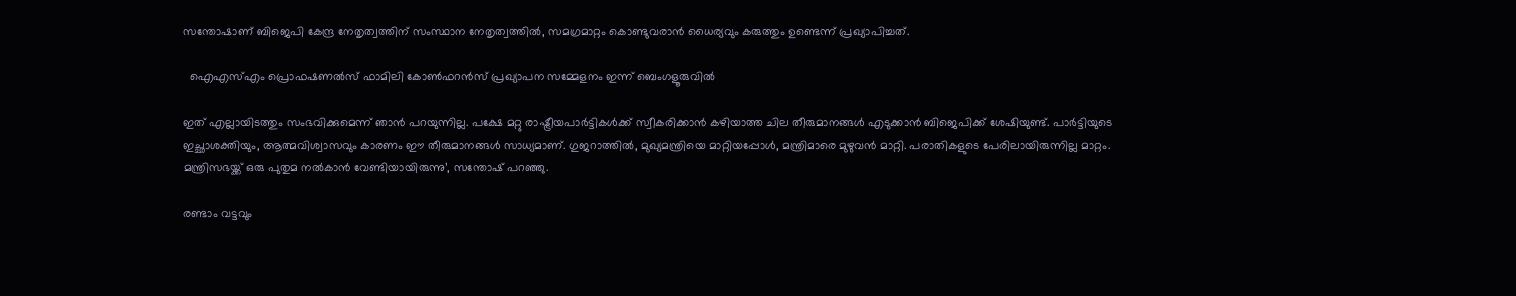സന്തോഷാണ് ബിജെപി കേന്ദ്ര നേതൃത്വത്തിന് സംസ്ഥാന നേതൃത്വത്തില്‍, സമഗ്രമാറ്റം കൊണ്ടുവരാന്‍ ധൈര്യവും കരുത്തും ഉണ്ടെന്ന് പ്രഖ്യാപിച്ചത്.

  ഐഎസ്എം പ്രൊഫഷണൽസ് ഫാമിലി കോൺഫറൻസ് പ്രഖ്യാപന സമ്മേളനം ഇന്ന് ബെംഗളൂരുവിൽ

ഇത് എല്ലായിടത്തും സംഭവിക്കുമെന്ന് ഞാന്‍ പറയുന്നില്ല. പക്ഷേ മറ്റു രാഷ്ട്രീയപാര്‍ട്ടികള്‍ക്ക് സ്വീകരിക്കാന്‍ കഴിയാത്ത ചില തീരുമാനങ്ങള്‍ എടുക്കാന്‍ ബിജെപിക്ക് ശേഷിയുണ്ട്. പാര്‍ട്ടിയുടെ ഇച്ഛാശക്തിയും, ആത്മവിശ്വാസവും കാരണം ഈ തീരുമാനങ്ങള്‍ സാധ്യമാണ്. ഗുജറാത്തില്‍, മുഖ്യമന്ത്രിയെ മാറ്റിയപ്പോള്‍, മന്ത്രിമാരെ മുഴുവന്‍ മാറ്റി. പരാതികളുടെ പേരിലായിരുന്നില്ല മാറ്റം. മന്ത്രിസഭയ്ക്ക് ഒരു പുതുമ നല്‍കാന്‍ വേണ്ടിയായിരുന്നു’, സന്തോഷ് പറഞ്ഞു.

രണ്ടാം വട്ടവും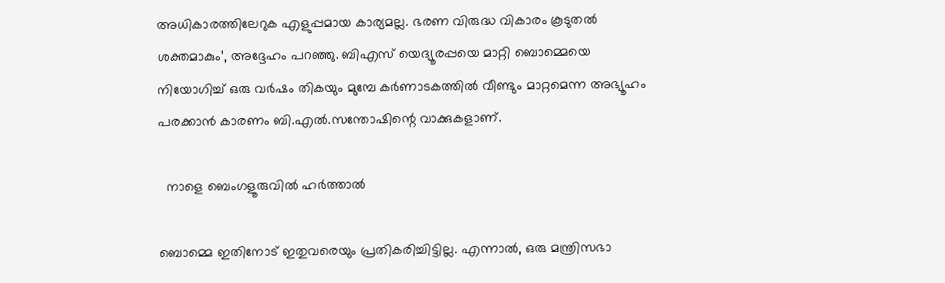അധികാരത്തിലേറുക എളുപ്പമായ കാര്യമല്ല. ഭരണ വിരുദ്ധ വികാരം കൂടുതല്‍ ശക്തമാകും’, അദ്ദേഹം പറഞ്ഞു. ബിഎസ് യെദ്യൂരപ്പയെ മാറ്റി ബൊമ്മെയെ നിയോഗിച്ച്‌ ഒരു വര്‍ഷം തികയും മുമ്പേ കര്‍ണാടകത്തില്‍ വീണ്ടും മാറ്റമെന്ന അഭ്യൂഹം പരക്കാന്‍ കാരണം ബി.എല്‍.സന്തോഷിന്റെ വാക്കുകളാണ്.

  നാളെ ബെംഗളൂരുവിൽ ഹർത്താൽ

ബൊമ്മെ ഇതിനോട് ഇതുവരെയും പ്രതികരിച്ചിട്ടില്ല. എന്നാല്‍, ഒരു മന്ത്രിസഭാ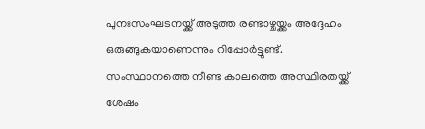പുനഃസംഘടനയ്ക്ക് അടുത്ത രണ്ടാഴ്ചയ്ക്കം അദ്ദേഹം ഒരുങ്ങുകയാണെന്നും റിപ്പോര്‍ട്ടുണ്ട്. സംസ്ഥാനത്തെ നീണ്ട കാലത്തെ അസ്ഥിരതയ്ക്ക് ശേഷം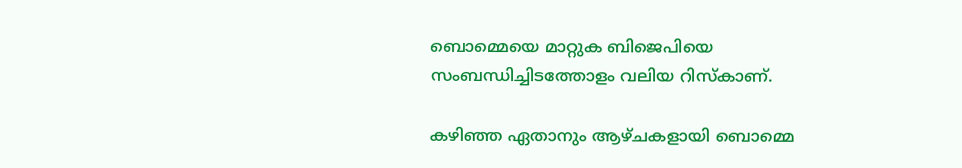ബൊമ്മെയെ മാറ്റുക ബിജെപിയെ സംബന്ധിച്ചിടത്തോളം വലിയ റിസ്‌കാണ്.

കഴിഞ്ഞ ഏതാനും ആഴ്ചകളായി ബൊമ്മെ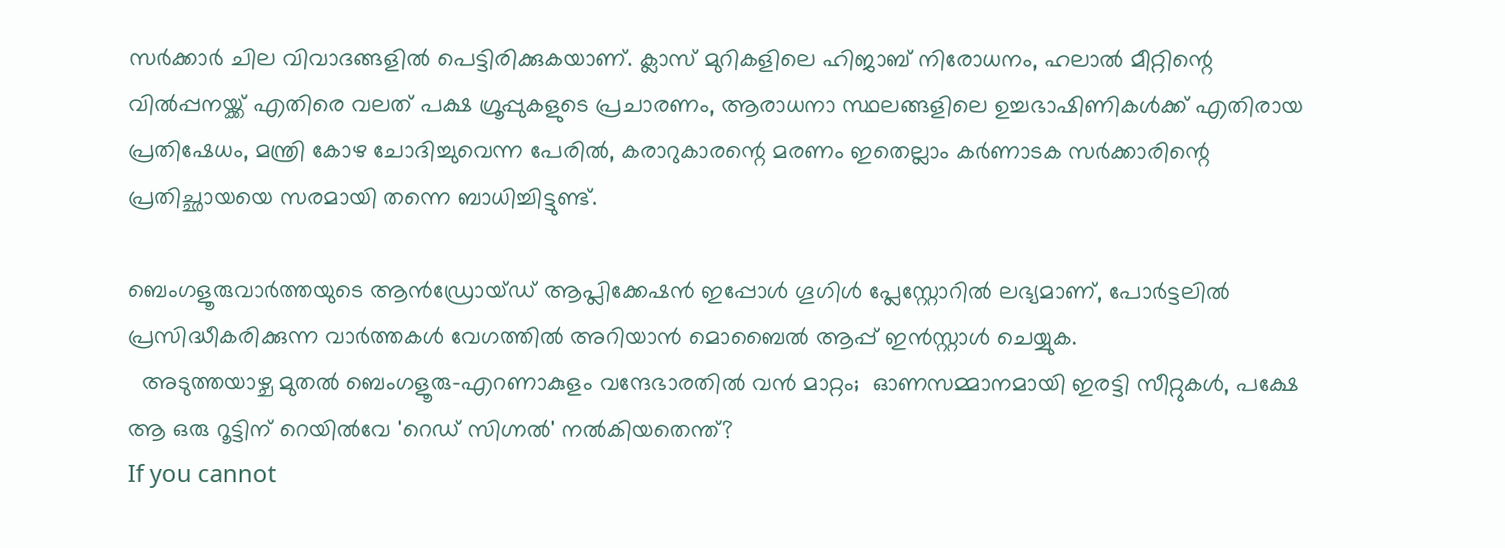സര്‍ക്കാര്‍ ചില വിവാദങ്ങളില്‍ പെട്ടിരിക്കുകയാണ്. ക്ലാസ് മുറികളിലെ ഹിജാബ് നിരോധനം, ഹലാല്‍ മീറ്റിന്റെ വില്‍പ്പനയ്ക്ക് എതിരെ വലത് പക്ഷ ഗ്രൂപ്പുകളുടെ പ്രചാരണം, ആരാധനാ സ്ഥലങ്ങളിലെ ഉച്ചഭാഷിണികള്‍ക്ക് എതിരായ പ്രതിഷേധം, മന്ത്രി കോഴ ചോദിച്ചുവെന്ന പേരില്‍, കരാറുകാരന്റെ മരണം ഇതെല്ലാം കര്‍ണാടക സര്‍ക്കാരിന്റെ പ്രതിച്ഛായയെ സരമായി തന്നെ ബാധിച്ചിട്ടുണ്ട്.

ബെംഗളൂരുവാർത്തയുടെ ആൻഡ്രോയ്ഡ് ആപ്ലിക്കേഷൻ ഇപ്പോൾ ഗൂഗിൾ പ്ലേസ്റ്റോറിൽ ലഭ്യമാണ്, പോർട്ടലിൽ പ്രസിദ്ധീകരിക്കുന്ന വാർത്തകൾ വേഗത്തിൽ അറിയാൻ മൊബൈൽ ആപ്പ് ഇൻസ്റ്റാൾ ചെയ്യുക.
  അടുത്തയാഴ്ച മുതൽ ബെംഗളൂരു–എറണാകുളം വന്ദേഭാരതിൽ വൻ മാറ്റം;  ഓണസമ്മാനമായി ഇരട്ടി സീറ്റുകൾ, പക്ഷേ ആ ഒരു റൂട്ടിന് റെയിൽവേ 'റെഡ് സിഗ്നൽ' നൽകിയതെന്ത്?
If you cannot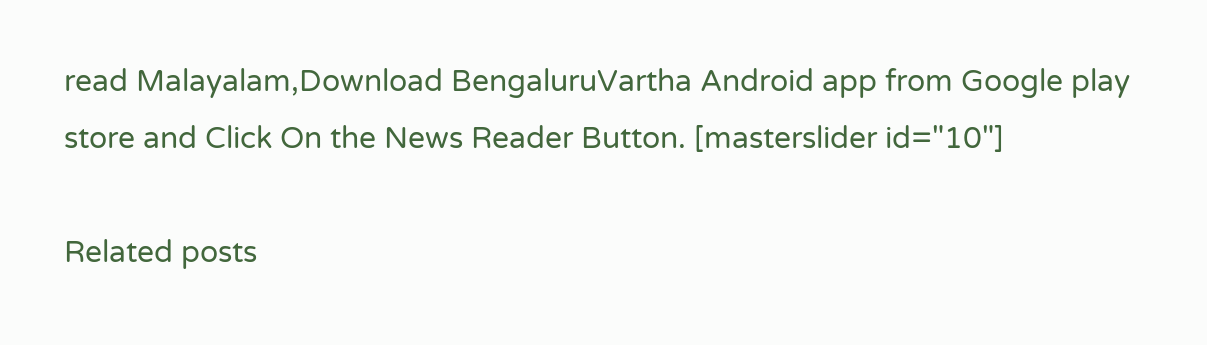read Malayalam,Download BengaluruVartha Android app from Google play store and Click On the News Reader Button. [masterslider id="10"]

Related posts